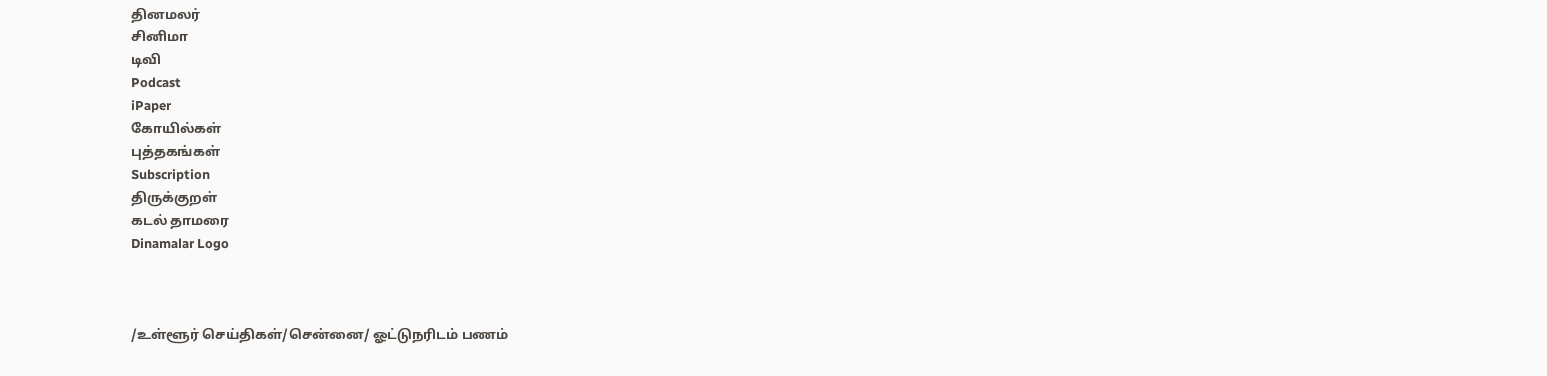தினமலர்
சினிமா
டிவி
Podcast
iPaper
கோயில்கள்
புத்தகங்கள்
Subscription
திருக்குறள்
கடல் தாமரை
Dinamalar Logo



/உள்ளூர் செய்திகள்/சென்னை/ ஓட்டுநரிடம் பணம்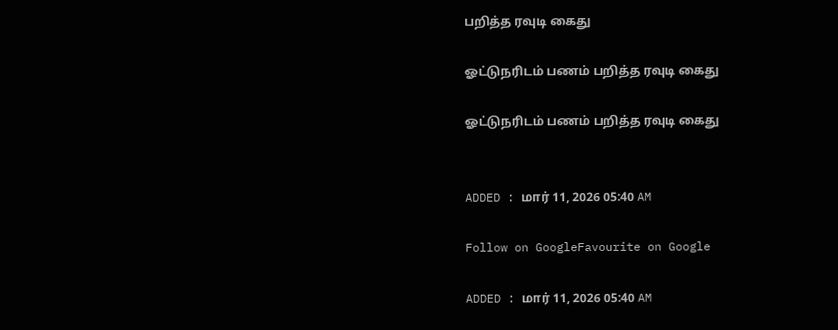பறித்த ரவுடி கைது

ஓட்டுநரிடம் பணம் பறித்த ரவுடி கைது

ஓட்டுநரிடம் பணம் பறித்த ரவுடி கைது


ADDED : மார் 11, 2026 05:40 AM

Follow on GoogleFavourite on Google

ADDED : மார் 11, 2026 05:40 AM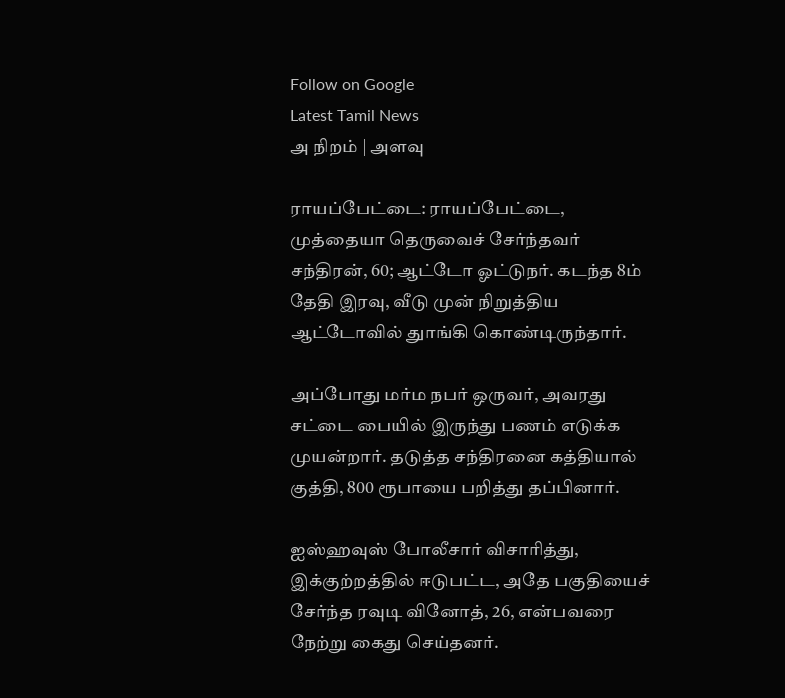Follow on Google
Latest Tamil News
அ நிறம் | அளவு

ராயப்பேட்டை: ராயப்பேட்டை, முத்தையா தெருவைச் சேர்ந்தவர் சந்திரன், 60; ஆட்டோ ஓட்டுநர். கடந்த 8ம் தேதி இரவு, வீடு முன் நிறுத்திய ஆட்டோவில் துாங்கி கொண்டிருந்தார்.

அப்போது மர்ம நபர் ஒருவர், அவரது சட்டை பையில் இருந்து பணம் எடுக்க முயன்றார். தடுத்த சந்திரனை கத்தியால் குத்தி, 800 ரூபாயை பறித்து தப்பினார்.

ஐஸ்ஹவுஸ் போலீசார் விசாரித்து, இக்குற்றத்தில் ஈடுபட்ட, அதே பகுதியைச் சேர்ந்த ரவுடி வினோத், 26, என்பவரை நேற்று கைது செய்தனர்.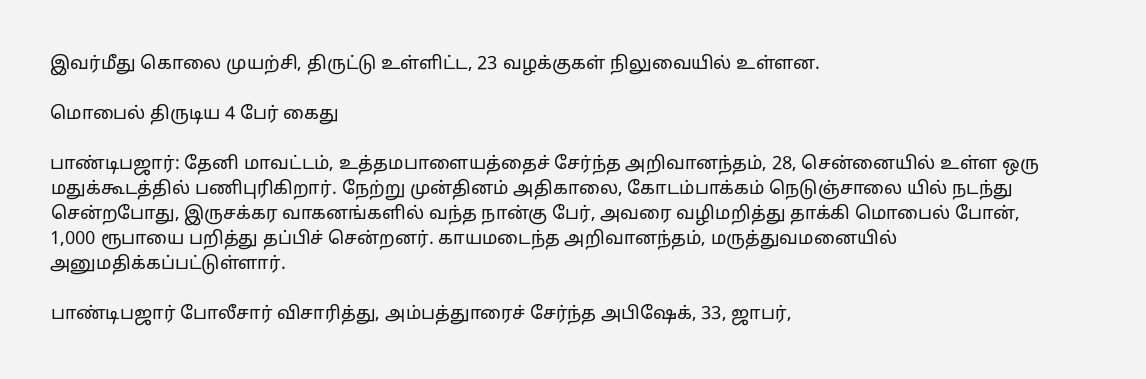இவர்மீது கொலை முயற்சி, திருட்டு உள்ளிட்ட, 23 வழக்குகள் நிலுவையில் உள்ளன.

மொபைல் திருடிய 4 பேர் கைது

பாண்டிபஜார்: தேனி மாவட்டம், உத்தமபாளையத்தைச் சேர்ந்த அறிவானந்தம், 28, சென்னையில் உள்ள ஒரு மதுக்கூடத்தில் பணிபுரிகிறார். நேற்று முன்தினம் அதிகாலை, கோடம்பாக்கம் நெடுஞ்சாலை யில் நடந்து சென்றபோது, இருசக்கர வாகனங்களில் வந்த நான்கு பேர், அவரை வழிமறித்து தாக்கி மொபைல் போன், 1,000 ரூபாயை பறித்து தப்பிச் சென்றனர். காயமடைந்த அறிவானந்தம், மருத்துவமனையில் அனுமதிக்கப்பட்டுள்ளார்.

பாண்டிபஜார் போலீசார் விசாரித்து, அம்பத்துாரைச் சேர்ந்த அபிஷேக், 33, ஜாபர்,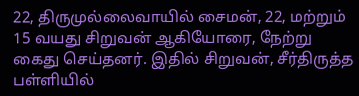22, திருமுல்லைவாயில் சைமன், 22, மற்றும் 15 வயது சிறுவன் ஆகியோரை, நேற்று கைது செய்தனர். இதில் சிறுவன், சீர்திருத்த பள்ளியில்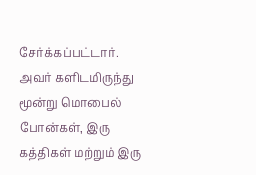சேர்க்கப்பட்டார். அவர் களிடமிருந்து மூன்று மொபைல் போன்கள், இரு கத்திகள் மற்றும் இரு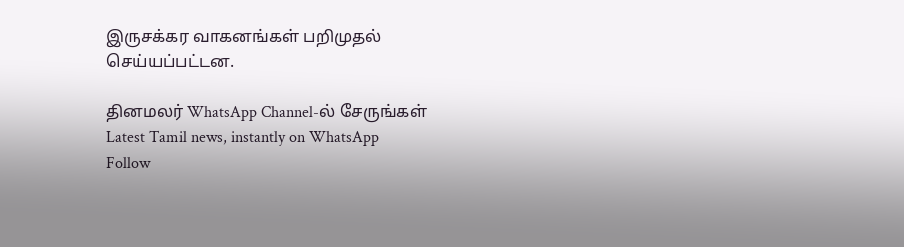இருசக்கர வாகனங்கள் பறிமுதல் செய்யப்பட்டன.

தினமலர் WhatsApp Channel-ல் சேருங்கள்
Latest Tamil news, instantly on WhatsApp
Follow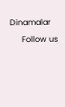Dinamalar
      Follow us